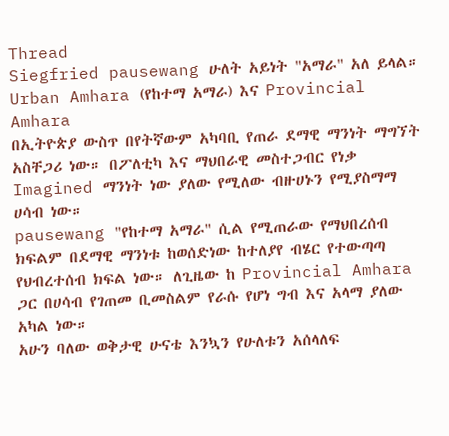Thread
Siegfried pausewang ሁለት አይነት "አማራ" አለ ይላል። Urban Amhara (የከተማ አማራ) እና Provincial Amhara
በኢትዮጵያ ውስጥ በየትኛውም አካባቢ የጠራ ደማዊ ማንነት ማግኘት አስቸጋሪ ነው። በፖለቲካ እና ማህበራዊ መስተጋብር የነቃ Imagined ማንነት ነው ያለው የሚለው ብዙሀኑን የሚያስማማ ሀሳብ ነው።
pausewang "የከተማ አማራ" ሲል የሚጠራው የማህበረሰብ ክፍልም በደማዊ ማንነቱ ከወሰድነው ከተለያየ ብሄር የተውጣጣ የህብረተሰብ ክፍል ነው። ለጊዜው ከ Provincial Amhara ጋር በሀሳብ የገጠመ ቢመስልም የራሱ የሆነ ግብ እና አላማ ያለው አካል ነው።
አሁን ባለው ወቅታዊ ሁናቴ እንኳን የሁለቱን አሰላለፍ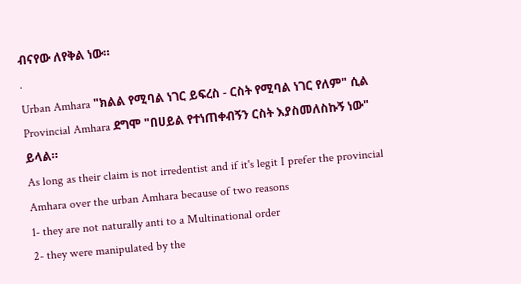ብናየው ለየቅል ነው።
.
Urban Amhara "ክልል የሚባል ነገር ይፍረስ - ርስት የሚባል ነገር የለም" ሲል
Provincial Amhara ደግሞ "በሀይል የተነጠቀብኝን ርስት እያስመለስኩኝ ነው" ይላል።
As long as their claim is not irredentist and if it's legit I prefer the provincial Amhara over the urban Amhara because of two reasons
1- they are not naturally anti to a Multinational order
2- they were manipulated by the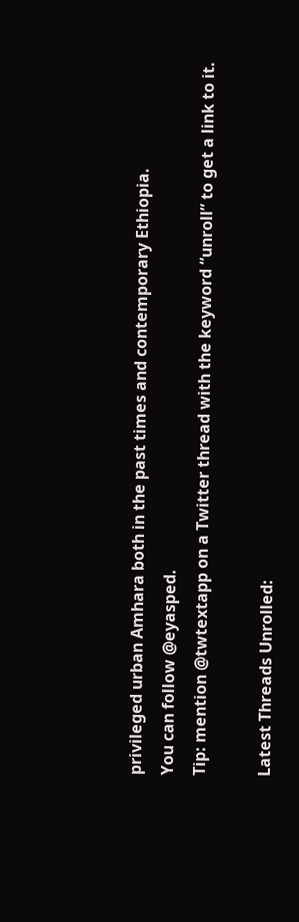privileged urban Amhara both in the past times and contemporary Ethiopia.
You can follow @eyasped.
Tip: mention @twtextapp on a Twitter thread with the keyword “unroll” to get a link to it.

Latest Threads Unrolled: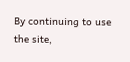By continuing to use the site,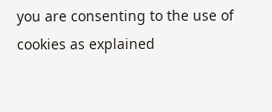you are consenting to the use of cookies as explained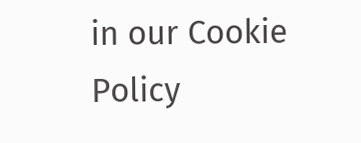in our Cookie Policy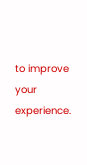to improve your experience.